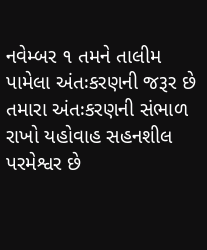નવેમ્બર ૧ તમને તાલીમ પામેલા અંતઃકરણની જરૂર છે તમારા અંતઃકરણની સંભાળ રાખો યહોવાહ સહનશીલ પરમેશ્વર છે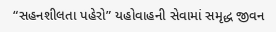“સહનશીલતા પહેરો” યહોવાહની સેવામાં સમૃદ્ધ જીવન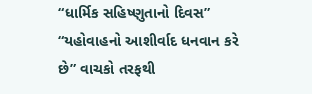“ધાર્મિક સહિષ્ણુતાનો દિવસ” “યહોવાહનો આશીર્વાદ ધનવાન કરે છે” વાચકો તરફથી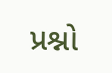પ્રશ્નો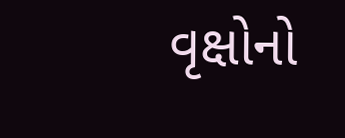વૃક્ષોનો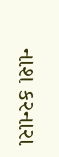નાશ કરનારા